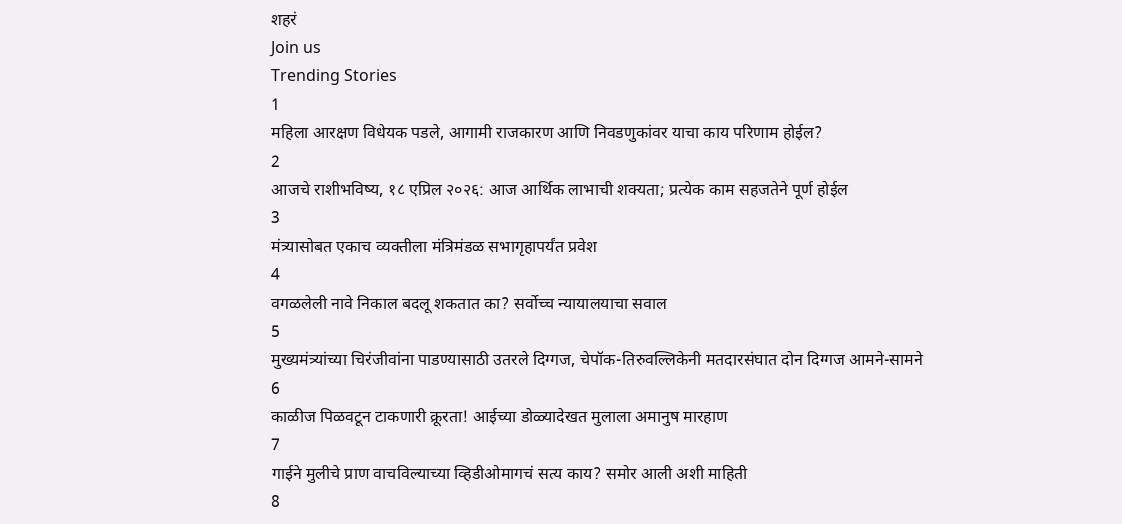शहरं
Join us
Trending Stories
1
महिला आरक्षण विधेयक पडले, आगामी राजकारण आणि निवडणुकांवर याचा काय परिणाम होईल?
2
आजचे राशीभविष्य, १८ एप्रिल २०२६: आज आर्थिक लाभाची शक्यता; प्रत्येक काम सहजतेने पूर्ण होईल
3
मंत्र्यासोबत एकाच व्यक्तीला मंत्रिमंडळ सभागृहापर्यंत प्रवेश
4
वगळलेली नावे निकाल बदलू शकतात का? सर्वोच्च न्यायालयाचा सवाल
5
मुख्यमंत्र्यांच्या चिरंजीवांना पाडण्यासाठी उतरले दिग्गज, चेपॉक-तिरुवल्लिकेनी मतदारसंघात दोन दिग्गज आमने-सामने
6
काळीज पिळवटून टाकणारी क्रूरता! आईच्या डोळ्यादेखत मुलाला अमानुष मारहाण
7
गाईने मुलीचे प्राण वाचविल्याच्या व्हिडीओमागचं सत्य काय? समोर आली अशी माहिती
8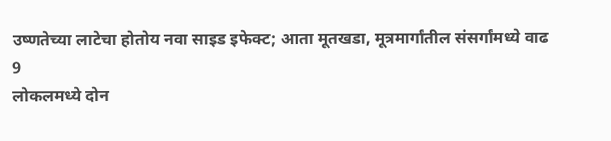उष्णतेच्या लाटेचा होतोय नवा साइड इफेक्ट; आता मूतखडा, मूत्रमार्गांतील संसर्गांमध्ये वाढ
9
लोकलमध्ये दोन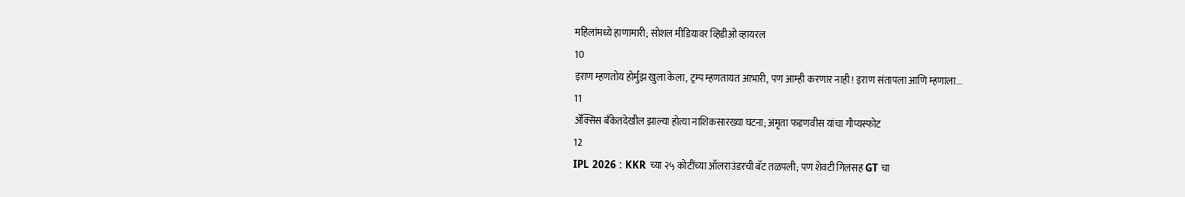महिलांमध्ये हाणामारी; सोशल मीडियावर व्हिडीओ व्हायरल
10
इराण म्हणतोय होर्मुझ खुला केला, ट्रम्प म्हणतायत आभारी, पण आम्ही करणार नाही! इराण संतापला आणि म्हणाला...
11
ॲक्सिस बँकेतदेखील झाल्या होत्या नाशिकसारख्या घटना; अमृता फडणवीस यांचा गौप्यस्फोट
12
IPL 2026 : KKR च्या २५ कोटींच्या ऑलराउंडरची बॅट तळपली; पण शेवटी गिलसह GT चा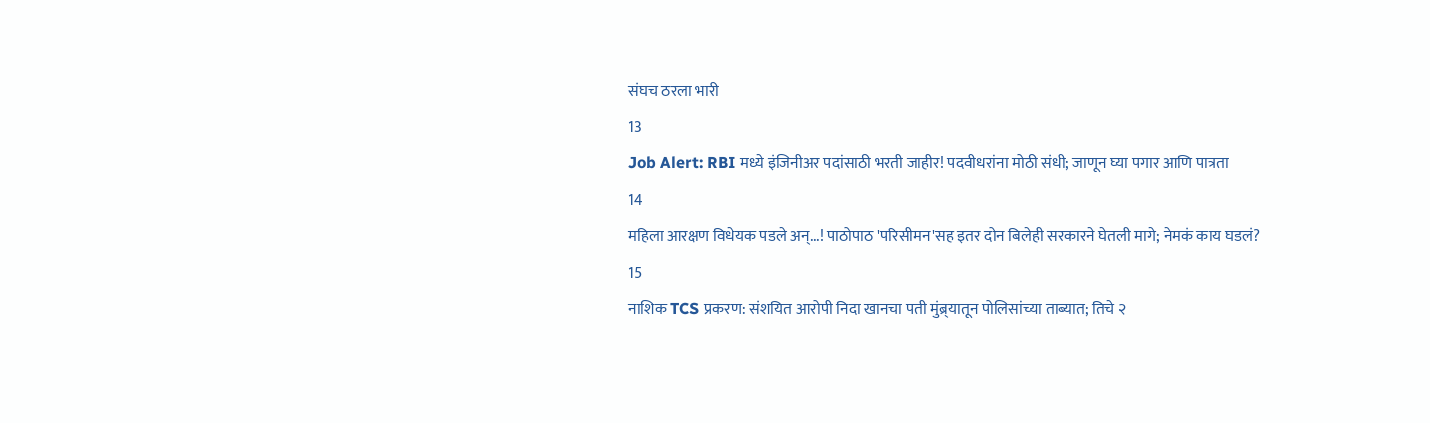संघच ठरला भारी
13
Job Alert: RBI मध्ये इंजिनीअर पदांसाठी भरती जाहीर! पदवीधरांना मोठी संधी; जाणून घ्या पगार आणि पात्रता
14
महिला आरक्षण विधेयक पडले अन्...! पाठोपाठ 'परिसीमन'सह इतर दोन बिलेही सरकारने घेतली मागे; नेमकं काय घडलं?
15
नाशिक TCS प्रकरण: संशयित आरोपी निदा खानचा पती मुंब्र्यातून पोलिसांच्या ताब्यात; तिचे २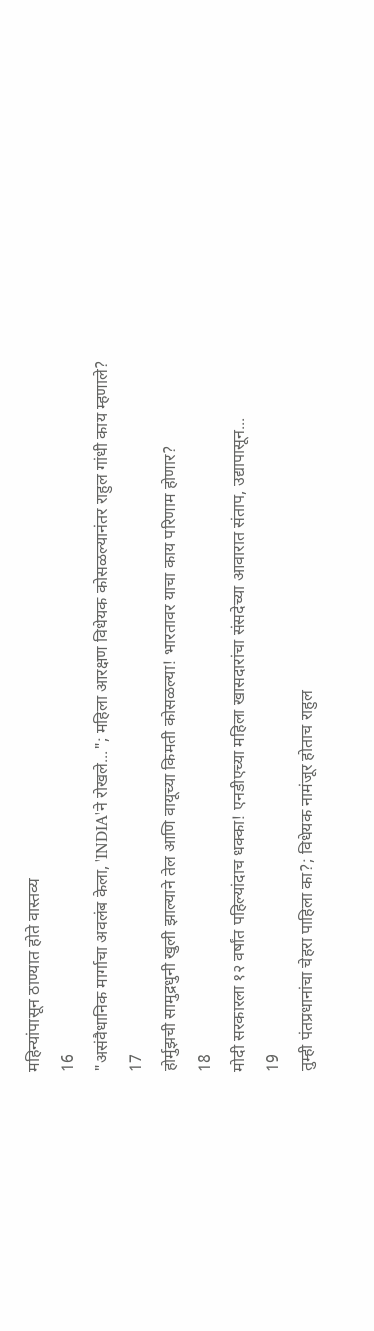महिन्यांपासून ठाण्यात होते वास्तव्य
16
"असंवैधानिक मार्गाचा अवलंब केला, 'INDIA'ने रोखले..."; महिला आरक्षण विधेयक कोसळल्यानंतर राहुल गांधी काय म्हणाले?
17
होर्मुझची सामुद्रधुनी खुली झाल्याने तेल आणि वायूच्या किमती कोसळल्या! भारतावर याचा काय परिणाम होणार?
18
मोदी सरकारला १२ वर्षांत पहिल्यांदाच धक्का! एनडीएच्या महिला खासदारांचा संसदेच्या आवारात संताप, उद्यापासून...
19
तुम्ही पंतप्रधानांचा चेहरा पाहिला का?; विधेयक नामंजूर होताच राहुल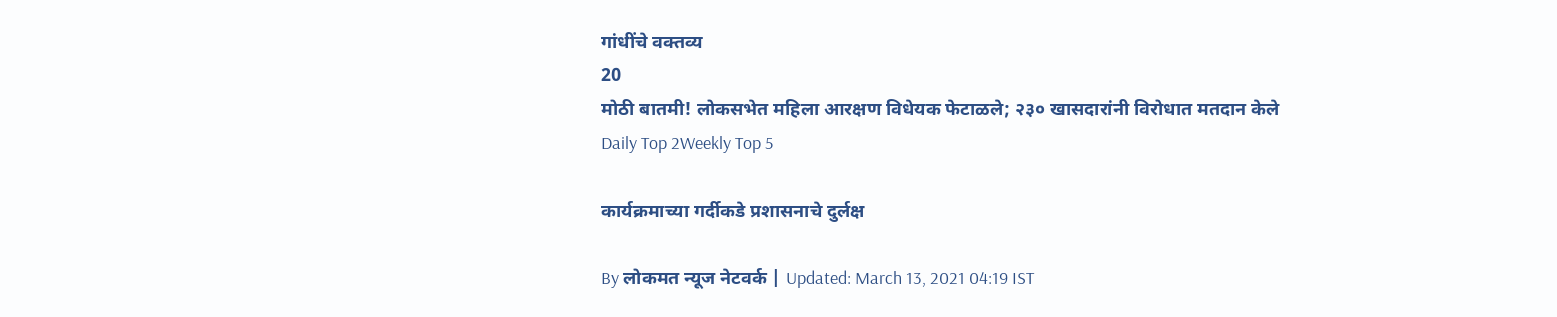गांधींचे वक्तव्य
20
मोठी बातमी! लोकसभेत महिला आरक्षण विधेयक फेटाळले; २३० खासदारांनी विरोधात मतदान केले
Daily Top 2Weekly Top 5

कार्यक्रमाच्या गर्दीकडे प्रशासनाचे दुर्लक्ष

By लोकमत न्यूज नेटवर्क | Updated: March 13, 2021 04:19 IST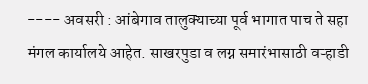---- अवसरी : आंबेगाव तालुक्याच्या पूर्व भागात पाच ते सहा मंगल कार्यालये आहेत. साखरपुडा व लग्न समारंभासाठी वऱ्हाडी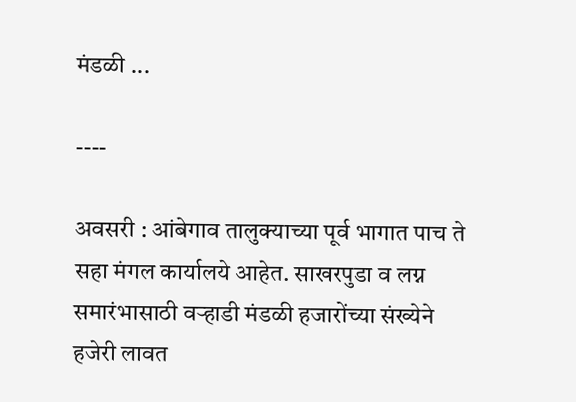मंडळी ...

----

अवसरी : आंबेगाव तालुक्याच्या पूर्व भागात पाच ते सहा मंगल कार्यालये आहेत. साखरपुडा व लग्न समारंभासाठी वऱ्हाडी मंडळी हजारोंच्या संख्येने हजेरी लावत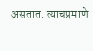असतात. त्याचप्रमाणे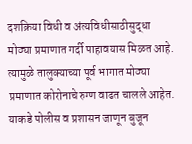दशक्रिया विधी व अंत्यविधीसाठीसुद्धा मोठ्या प्रमाणात गर्दी पाहावयास मिळत आहे. त्यामुळे तालुक्याच्या पूर्व भागात मोठ्या प्रमाणात कोरोनाचे रुग्ण वाढत चालले आहेत. याकडे पोलीस व प्रशासन जाणून बुजून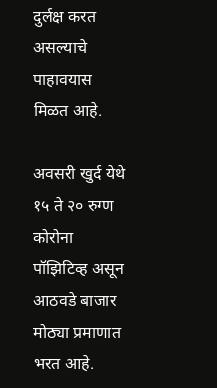दुर्लक्ष करत असल्याचे पाहावयास मिळत आहे.

अवसरी खुर्द येथे १५ ते २० रुग्ण कोरोना पॉझिटिव्ह असून आठवडे बाजार मोठ्या प्रमाणात भरत आहे.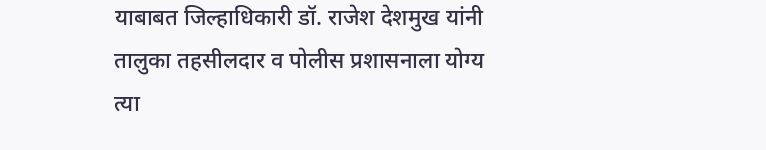याबाबत जिल्हाधिकारी डॉ. राजेश देशमुख यांनी तालुका तहसीलदार व पोलीस प्रशासनाला योग्य त्या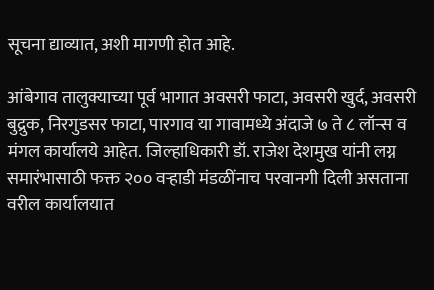सूचना द्याव्यात, अशी मागणी होत आहे.

आंबेगाव तालुक्याच्या पूर्व भागात अवसरी फाटा, अवसरी खुर्द, अवसरी बुद्रुक, निरगुडसर फाटा, पारगाव या गावामध्ये अंदाजे ७ ते ८ लॉन्स व मंगल कार्यालये आहेत. जिल्हाधिकारी डॉ. राजेश देशमुख यांनी लग्न समारंभासाठी फक्त २०० वऱ्हाडी मंडळींनाच परवानगी दिली असताना वरील कार्यालयात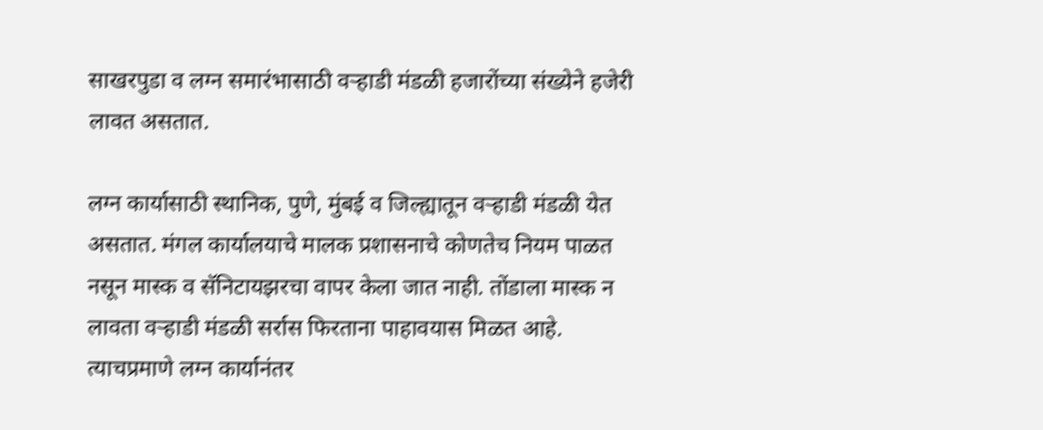साखरपुडा व लग्न समारंभासाठी वऱ्हाडी मंडळी हजारोंच्या संख्येने हजेरी लावत असतात.

लग्न कार्यासाठी स्थानिक, पुणे, मुंबई व जिल्ह्यातून वऱ्हाडी मंडळी येत असतात. मंगल कार्यालयाचे मालक प्रशासनाचे कोणतेच नियम पाळत नसून मास्क व सॅनिटायझरचा वापर केला जात नाही. तोंडाला मास्क न लावता वऱ्हाडी मंडळी सर्रास फिरताना पाहावयास मिळत आहे. त्याचप्रमाणे लग्न कार्यानंतर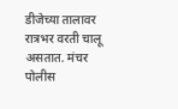डीजेच्या तालावर रात्रभर वरती चालू असतात. मंचर पोलीस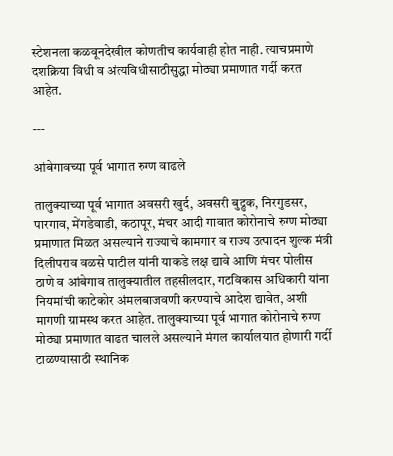स्टेशनला कळवूनदेखील कोणतीच कार्यवाही होत नाही. त्याचप्रमाणे दशक्रिया विधी व अंत्यविधीसाठीसुद्धा मोठ्या प्रमाणात गर्दी करत आहेत.

---

आंबेगावच्या पूर्व भागात रुग्ण वाढले

तालुक्याच्या पूर्व भागात अवसरी खुर्द, अवसरी बुद्रुक, निरगुडसर, पारगाव, मेंगडेवाडी, कठापूर, मंचर आदी गावात कोरोनाचे रुग्ण मोठ्या प्रमाणात मिळत असल्याने राज्याचे कामगार व राज्य उत्पादन शुल्क मंत्री दिलीपराव वळसे पाटील यांनी याकडे लक्ष द्यावे आणि मंचर पोलीस ठाणे व आंबेगाव तालुक्यातील तहसीलदार, गटविकास अधिकारी यांना नियमांची काटेकोर अंमलबाजवणी करण्याचे आदेश द्यावेत, अशी मागणी ग्रामस्थ करत आहेत. तालुक्याच्या पूर्व भागात कोरोनाचे रुग्ण मोठ्या प्रमाणात वाढत चालले असल्याने मंगल कार्यालयात होणारी गर्दी टाळण्यासाठी स्थानिक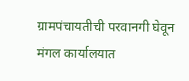ग्रामपंचायतीची परवानगी घेवून मंगल कार्यालयात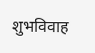शुभविवाह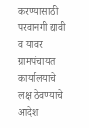करण्यासाठी परवानगी द्यावी व यावर ग्रामपंचायत कार्यालयाचे लक्ष ठेवण्याचे आदेश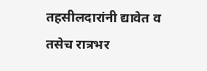तहसीलदारांनी द्यावेत व तसेच रात्रभर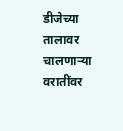डीजेच्या तालावर चालणाऱ्या वरातींवर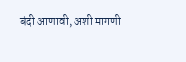बंदी आणावी, अशी मागणी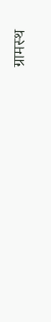ग्रामस्थ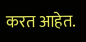करत आहेत.